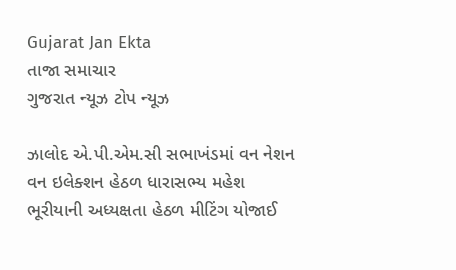Gujarat Jan Ekta
તાજા સમાચાર
ગુજરાત ન્યૂઝ ટોપ ન્યૂઝ

ઝાલોદ એ.પી.એમ.સી સભાખંડમાં વન નેશન વન ઇલેક્શન હેઠળ ધારાસભ્ય મહેશ ભૂરીયાની અધ્યક્ષતા હેઠળ મીટિંગ યોજાઈ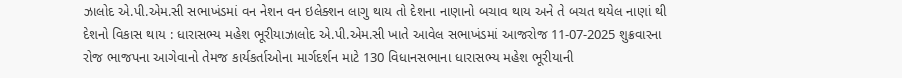ઝાલોદ એ.પી.એમ.સી સભાખંડમાં વન નેશન વન ઇલેક્શન લાગુ થાય તો દેશના નાણાનો બચાવ થાય અને તે બચત થયેલ નાણાં થી દેશનો વિકાસ થાય : ધારાસભ્ય મહેશ ભૂરીયાઝાલોદ એ.પી.એમ.સી ખાતે આવેલ સભાખંડમાં આજરોજ 11-07-2025 શુક્રવારના રોજ ભાજપના આગેવાનો તેમજ કાર્યકર્તાઓના માર્ગદર્શન માટે 130 વિધાનસભાના ધારાસભ્ય મહેશ ભૂરીયાની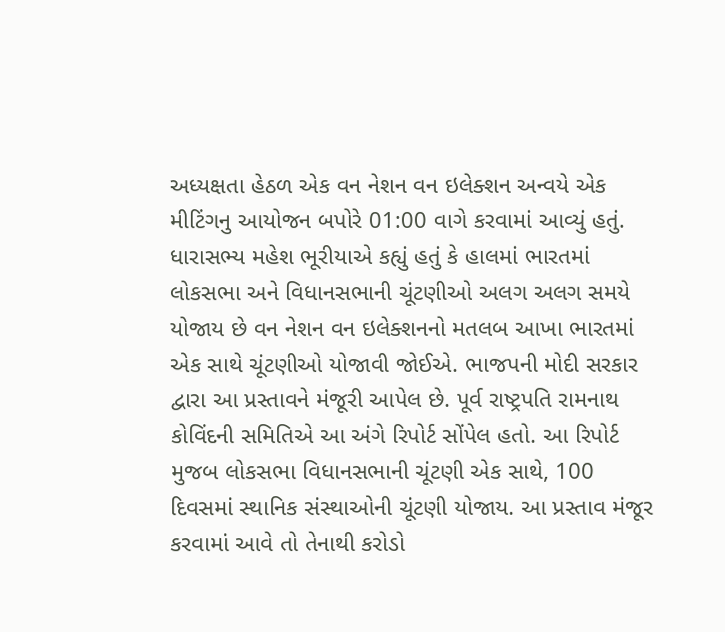અધ્યક્ષતા હેઠળ એક વન નેશન વન ઇલેક્શન અન્વયે એક મીટિંગનુ આયોજન બપોરે 01:00 વાગે કરવામાં આવ્યું હતું.
ધારાસભ્ય મહેશ ભૂરીયાએ કહ્યું હતું કે હાલમાં ભારતમાં લોકસભા અને વિધાનસભાની ચૂંટણીઓ અલગ અલગ સમયે યોજાય છે વન નેશન વન ઇલેક્શનનો મતલબ આખા ભારતમાં એક સાથે ચૂંટણીઓ યોજાવી જોઈએ. ભાજપની મોદી સરકાર દ્વારા આ પ્રસ્તાવને મંજૂરી આપેલ છે. પૂર્વ રાષ્ટ્રપતિ રામનાથ કોવિંદની સમિતિએ આ અંગે રિપોર્ટ સોંપેલ હતો. આ રિપોર્ટ મુજબ લોકસભા વિધાનસભાની ચૂંટણી એક સાથે, 100 દિવસમાં સ્થાનિક સંસ્થાઓની ચૂંટણી યોજાય. આ પ્રસ્તાવ મંજૂર કરવામાં આવે તો તેનાથી કરોડો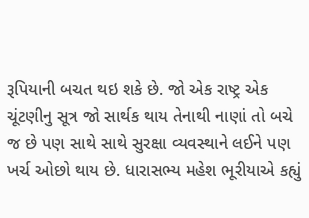રૂપિયાની બચત થઇ શકે છે. જો એક રાષ્ટ્ર એક ચૂંટણીનુ સૂત્ર જો સાર્થક થાય તેનાથી નાણાં તો બચે જ છે પણ સાથે સાથે સુરક્ષા વ્યવસ્થાને લઈને પણ ખર્ચ ઓછો થાય છે. ધારાસભ્ય મહેશ ભૂરીયાએ કહ્યું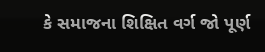કે સમાજના શિક્ષિત વર્ગ જો પૂર્ણ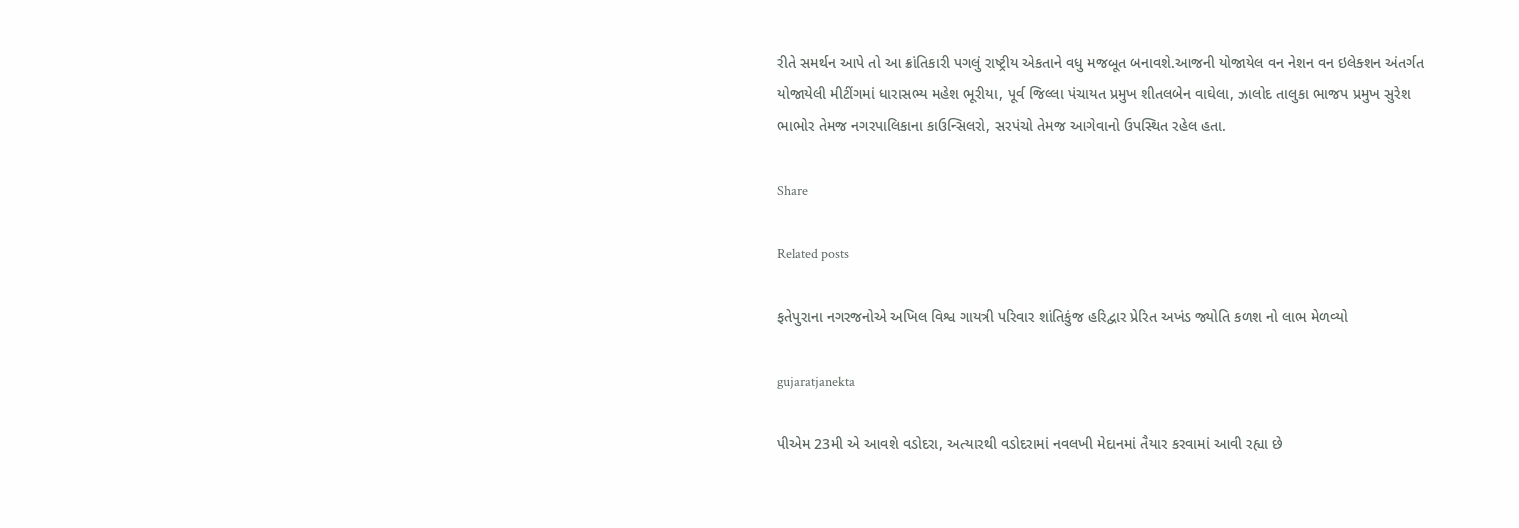રીતે સમર્થન આપે તો આ ક્રાંતિકારી પગલું રાષ્ટ્રીય એકતાને વધુ મજબૂત બનાવશે.આજની યોજાયેલ વન નેશન વન ઇલેક્શન અંતર્ગત યોજાયેલી મીટીંગમાં ધારાસભ્ય મહેશ ભૂરીયા, પૂર્વ જિલ્લા પંચાયત પ્રમુખ શીતલબેન વાઘેલા, ઝાલોદ તાલુકા ભાજપ પ્રમુખ સુરેશ ભાભોર તેમજ નગરપાલિકાના કાઉન્સિલરો, સરપંચો તેમજ આગેવાનો ઉપસ્થિત રહેલ હતા.

Share

Related posts

ફતેપુરાના નગરજનોએ અખિલ વિશ્વ ગાયત્રી પરિવાર શાંતિકુંજ હરિદ્વાર પ્રેરિત અખંડ જ્યોતિ કળશ નો લાભ મેળવ્યો

gujaratjanekta

પીએમ 23મી એ આવશે વડોદરા, અત્યારથી વડોદરામાં નવલખી મેદાનમાં તૈયાર કરવામાં આવી રહ્યા છે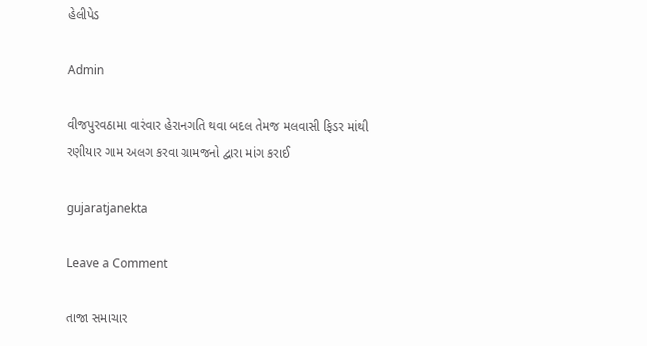હેલીપેડ

Admin

વીજપુરવઠામા વારંવાર હેરાનગતિ થવા બદલ તેમજ મલવાસી ફિડર માંથી રણીયાર ગામ અલગ કરવા ગ્રામજનો દ્વારા માંગ કરાઈ

gujaratjanekta

Leave a Comment

તાજા સમાચાર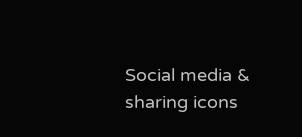Social media & sharing icons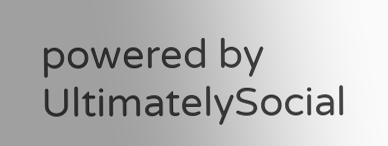powered by UltimatelySocial